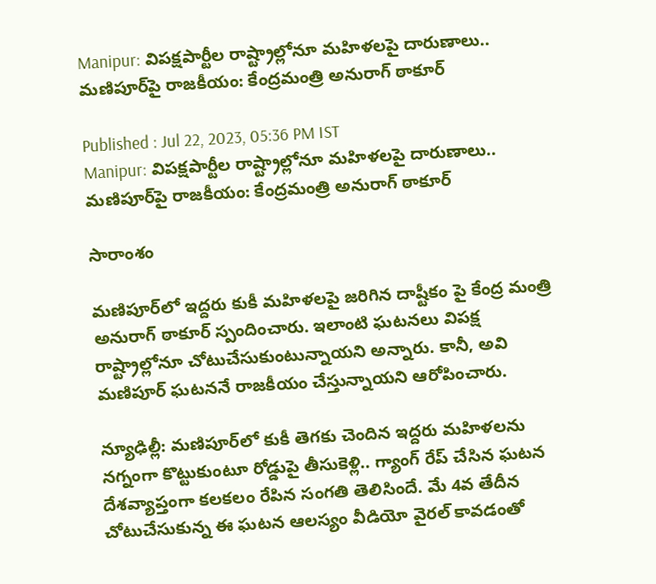Manipur: విపక్షపార్టీల రాష్ట్రాల్లోనూ మహిళలపై దారుణాలు.. మణిపూర్‌పై రాజకీయం: కేంద్రమంత్రి అనురాగ్ ఠాకూర్

Published : Jul 22, 2023, 05:36 PM IST
Manipur: విపక్షపార్టీల రాష్ట్రాల్లోనూ మహిళలపై దారుణాలు.. మణిపూర్‌పై రాజకీయం: కేంద్రమంత్రి అనురాగ్ ఠాకూర్

సారాంశం

మణిపూర్‌లో ఇద్దరు కుకీ మహిళలపై జరిగిన దాష్టీకం పై కేంద్ర మంత్రి అనురాగ్ ఠాకూర్ స్పందించారు. ఇలాంటి ఘటనలు విపక్ష రాష్ట్రాల్లోనూ చోటుచేసుకుంటున్నాయని అన్నారు. కానీ, అవి మణిపూర్ ఘటననే రాజకీయం చేస్తున్నాయని ఆరోపించారు.

న్యూఢిల్లీ: మణిపూర్‌లో కుకీ తెగకు చెందిన ఇద్దరు మహిళలను నగ్నంగా కొట్టుకుంటూ రోడ్డుపై తీసుకెళ్లి.. గ్యాంగ్ రేప్ చేసిన ఘటన దేశవ్యాప్తంగా కలకలం రేపిన సంగతి తెలిసిందే. మే 4వ తేదీన చోటుచేసుకున్న ఈ ఘటన ఆలస్యం వీడియో వైరల్ కావడంతో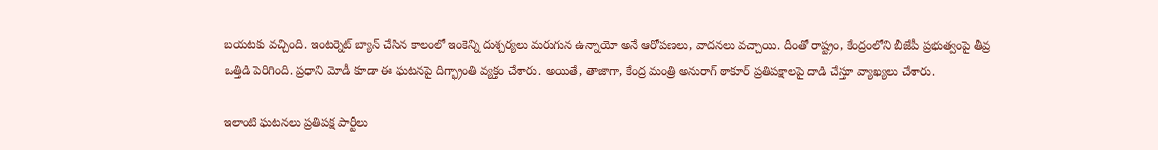బయటకు వచ్చింది. ఇంటర్నెట్ బ్యాన్ చేసిన కాలంలో ఇంకెన్ని దుశ్చర్యలు మరుగున ఉన్నాయో అనే ఆరోపణలు, వాదనలు వచ్చాయి. దీంతో రాష్ట్రం, కేంద్రంలోని బీజేపీ ప్రభుత్వంపై తీవ్ర ఒత్తిడి పెరిగింది. ప్రధాని మోడీ కూడా ఈ ఘటనపై దిగ్భ్రాంతి వ్యక్తం చేశారు. అయితే, తాజాగా, కేంద్ర మంత్రి అనురాగ్ ఠాకూర్ ప్రతిపక్షాలపై దాడి చేస్తూ వ్యాఖ్యలు చేశారు.

ఇలాంటి ఘటనలు ప్రతిపక్ష పార్టీలు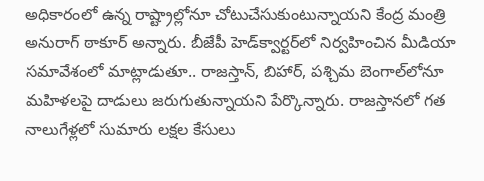అధికారంలో ఉన్న రాష్ట్రాల్లోనూ చోటుచేసుకుంటున్నాయని కేంద్ర మంత్రి అనురాగ్ ఠాకూర్ అన్నారు. బీజేపీ హెడ్‌క్వార్టర్‌లో నిర్వహించిన మీడియా సమావేశంలో మాట్లాడుతూ.. రాజస్తాన్, బిహార్, పశ్చిమ బెంగాల్‌లోనూ మహిళలపై దాడులు జరుగుతున్నాయని పేర్కొన్నారు. రాజస్తాన‌లో గత నాలుగేళ్లలో సుమారు లక్షల కేసులు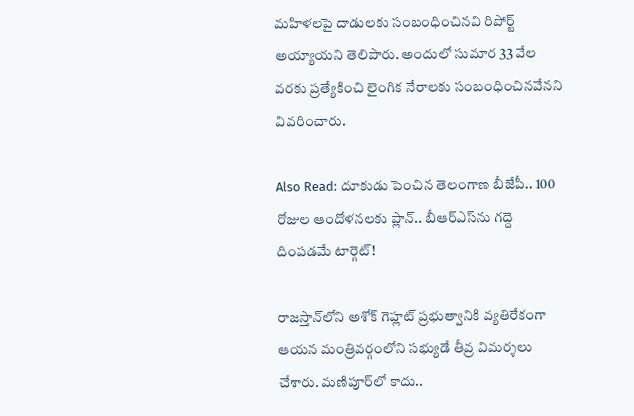మహిళలపై దాడులకు సంబంధించినవి రిపోర్ట్ అయ్యాయని తెలిపారు. అందులో సుమార 33 వేల వరకు ప్రత్యేకించి లైంగిక నేరాలకు సంబంధించినవేనని వివరించారు.

Also Read: దూకుడు పెంచిన తెలంగాణ బీజేపీ.. 100 రోజుల ఆందోళనలకు ప్లాన్.. బీఆర్ఎస్‌ను గద్దె దింపడమే టార్గెట్!

రాజస్తాన్‌లోని అశోక్ గెహ్లట్ ప్రభుత్వానికి వ్యతిరేకంగా ఆయన మంత్రివర్గంలోని సభ్యుడే తీవ్ర విమర్శలు చేశారు. మణిపూర్‌లో కాదు..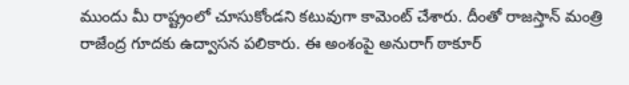ముందు మీ రాష్ట్రంలో చూసుకోండని కటువుగా కామెంట్ చేశారు. దీంతో రాజస్తాన్ మంత్రి రాజేంద్ర గూదకు ఉద్వాసన పలికారు. ఈ అంశంపై అనురాగ్ ఠాకూర్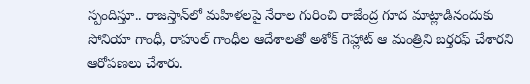స్పందిస్తూ.. రాజస్తాన్‌లో మహిళలపై నేరాల గురించి రాజేంద్ర గూద మాట్లాడినందుకు సోనియా గాంధీ, రాహుల్ గాంధీల ఆదేశాలతో అశోక్ గెహ్లాట్ ఆ మంత్రిని బర్తరఫ్ చేశారని ఆరోపణలు చేశారు.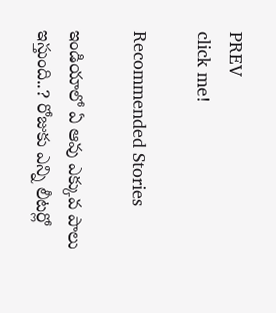PREV
click me!

Recommended Stories

ఇండియాలో ఏ ఆవు ఎక్కువ పాలు ఇస్తుంది..? రోజుకు ఎన్ని లీటర్లో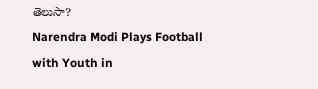తెలుసా?
Narendra Modi Plays Football with Youth in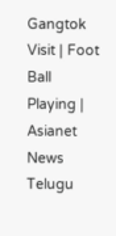Gangtok Visit | Foot Ball Playing | Asianet News Telugu